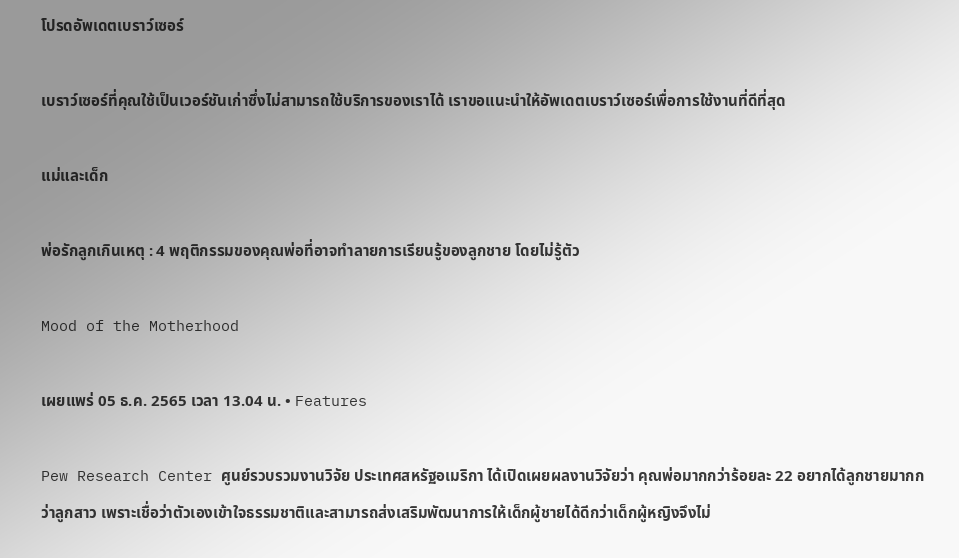โปรดอัพเดตเบราว์เซอร์

เบราว์เซอร์ที่คุณใช้เป็นเวอร์ชันเก่าซึ่งไม่สามารถใช้บริการของเราได้ เราขอแนะนำให้อัพเดตเบราว์เซอร์เพื่อการใช้งานที่ดีที่สุด

แม่และเด็ก

พ่อรักลูกเกินเหตุ : 4 พฤติกรรมของคุณพ่อที่อาจทำลายการเรียนรู้ของลูกชาย โดยไม่รู้ตัว

Mood of the Motherhood

เผยแพร่ 05 ธ.ค. 2565 เวลา 13.04 น. • Features

Pew Research Center ศูนย์รวบรวมงานวิจัย ประเทศสหรัฐอเมริกา ได้เปิดเผยผลงานวิจัยว่า คุณพ่อมากกว่าร้อยละ 22 อยากได้ลูกชายมากกว่าลูกสาว เพราะเชื่อว่าตัวเองเข้าใจธรรมชาติและสามารถส่งเสริมพัฒนาการให้เด็กผู้ชายได้ดีกว่าเด็กผู้หญิงจึงไม่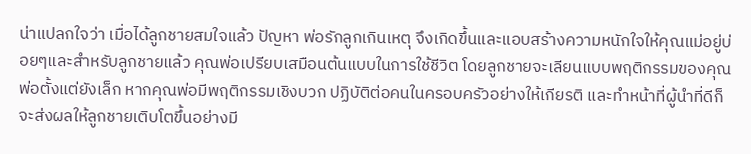น่าแปลกใจว่า เมื่อได้ลูกชายสมใจแล้ว ปัญหา พ่อรักลูกเกินเหตุ จึงเกิดขึ้นและแอบสร้างความหนักใจให้คุณแม่อยู่บ่อยๆและสำหรับลูกชายแล้ว คุณพ่อเปรียบเสมือนต้นแบบในการใช้ชีวิต โดยลูกชายจะเลียนแบบพฤติกรรมของคุณพ่อตั้งแต่ยังเล็ก หากคุณพ่อมีพฤติกรรมเชิงบวก ปฏิบัติต่อคนในครอบครัวอย่างให้เกียรติ และทำหน้าที่ผู้นำที่ดีก็จะส่งผลให้ลูกชายเติบโตขึ้นอย่างมี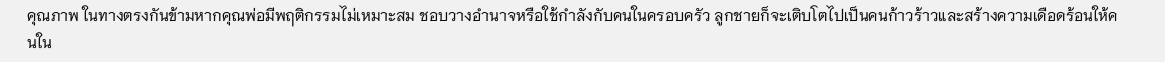คุณภาพ ในทางตรงกันข้ามหากคุณพ่อมีพฤติกรรมไม่เหมาะสม ชอบวางอำนาจหรือใช้กำลังกับคนในครอบครัว ลูกชายก็จะเติบโตไปเป็นคนก้าวร้าวและสร้างความเดือดร้อนให้คนใน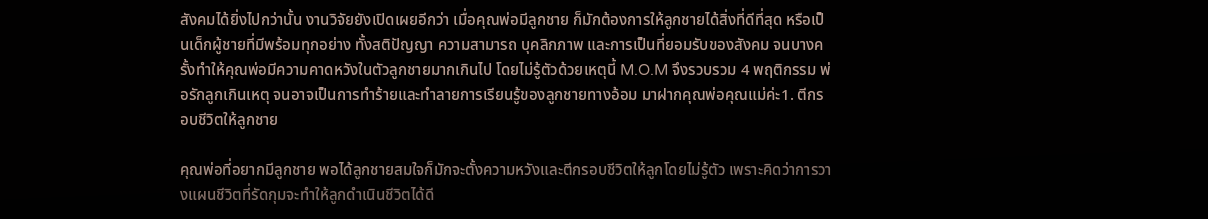สังคมได้ยิ่งไปกว่านั้น งานวิจัยยังเปิดเผยอีกว่า เมื่อคุณพ่อมีลูกชาย ก็มักต้องการให้ลูกชายได้สิ่งที่ดีที่สุด หรือเป็นเด็กผู้ชายที่มีพร้อมทุกอย่าง ทั้งสติปัญญา ความสามารถ บุคลิกภาพ และการเป็นที่ยอมรับของสังคม จนบางครั้งทำให้คุณพ่อมีความคาดหวังในตัวลูกชายมากเกินไป โดยไม่รู้ตัวด้วยเหตุนี้ M.O.M จึงรวบรวม 4 พฤติกรรม พ่อรักลูกเกินเหตุ จนอาจเป็นการทำร้ายและทำลายการเรียนรู้ของลูกชายทางอ้อม มาฝากคุณพ่อคุณแม่ค่ะ1. ตีกรอบชีวิตให้ลูกชาย

คุณพ่อที่อยากมีลูกชาย พอได้ลูกชายสมใจก็มักจะตั้งความหวังและตีกรอบชีวิตให้ลูกโดยไม่รู้ตัว เพราะคิดว่าการวางแผนชีวิตที่รัดกุมจะทำให้ลูกดำเนินชีวิตได้ดี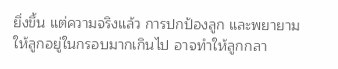ยิ่งขึ้น แต่ความจริงแล้ว การปกป้องลูก และพยายามให้ลูกอยู่ในกรอบมากเกินไป อาจทำให้ลูกกลา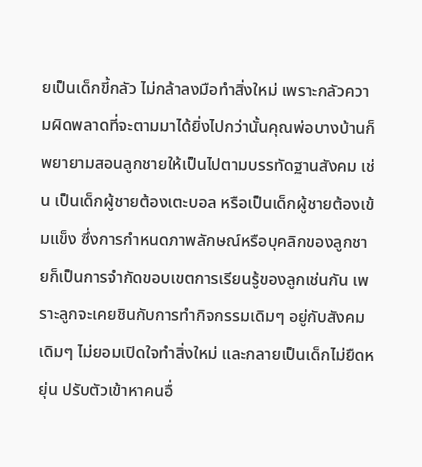ยเป็นเด็กขี้กลัว ไม่กล้าลงมือทำสิ่งใหม่ เพราะกลัวความผิดพลาดที่จะตามมาได้ยิ่งไปกว่านั้นคุณพ่อบางบ้านก็พยายามสอนลูกชายให้เป็นไปตามบรรทัดฐานสังคม เช่น เป็นเด็กผู้ชายต้องเตะบอล หรือเป็นเด็กผู้ชายต้องเข้มแข็ง ซึ่งการกำหนดภาพลักษณ์หรือบุคลิกของลูกชายก็เป็นการจำกัดขอบเขตการเรียนรู้ของลูกเช่นกัน เพราะลูกจะเคยชินกับการทำกิจกรรมเดิมๆ อยู่กับสังคมเดิมๆ ไม่ยอมเปิดใจทำสิ่งใหม่ และกลายเป็นเด็กไม่ยืดหยุ่น ปรับตัวเข้าหาคนอื่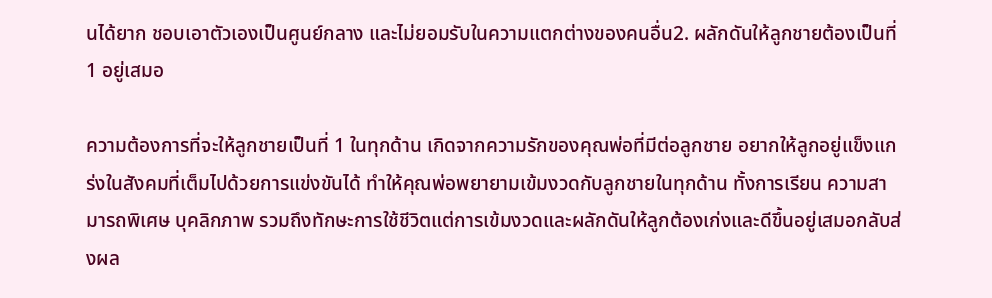นได้ยาก ชอบเอาตัวเองเป็นศูนย์กลาง และไม่ยอมรับในความแตกต่างของคนอื่น2. ผลักดันให้ลูกชายต้องเป็นที่ 1 อยู่เสมอ

ความต้องการที่จะให้ลูกชายเป็นที่ 1 ในทุกด้าน เกิดจากความรักของคุณพ่อที่มีต่อลูกชาย อยากให้ลูกอยู่แข็งแกร่งในสังคมที่เต็มไปด้วยการแข่งขันได้ ทำให้คุณพ่อพยายามเข้มงวดกับลูกชายในทุกด้าน ทั้งการเรียน ความสามารถพิเศษ บุคลิกภาพ รวมถึงทักษะการใช้ชีวิตแต่การเข้มงวดและผลักดันให้ลูกต้องเก่งและดีขึ้นอยู่เสมอกลับส่งผล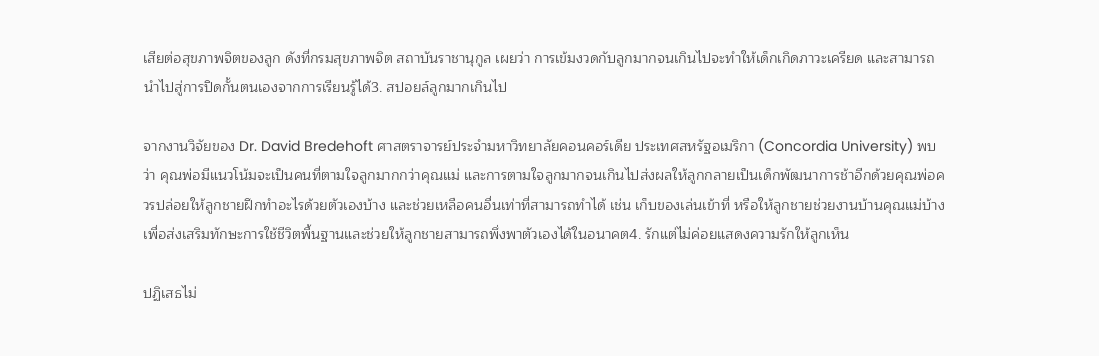เสียต่อสุขภาพจิตของลูก ดังที่กรมสุขภาพจิต สถาบันราชานุกูล เผยว่า การเข้มงวดกับลูกมากจนเกินไปจะทำให้เด็กเกิดภาวะเครียด และสามารถนำไปสู่การปิดกั้นตนเองจากการเรียนรู้ได้3. สปอยล์ลูกมากเกินไป

จากงานวิจัยของ Dr. David Bredehoft ศาสตราจารย์ประจำมหาวิทยาลัยคอนคอร์เดีย ประเทศสหรัฐอเมริกา (Concordia University) พบว่า คุณพ่อมีแนวโน้มจะเป็นคนที่ตามใจลูกมากกว่าคุณแม่ และการตามใจลูกมากจนเกินไปส่งผลให้ลูกกลายเป็นเด็กพัฒนาการช้าอีกด้วยคุณพ่อควรปล่อยให้ลูกชายฝึกทำอะไรด้วยตัวเองบ้าง และช่วยเหลือคนอื่นเท่าที่สามารถทำได้ เช่น เก็บของเล่นเข้าที่ หรือให้ลูกชายช่วยงานบ้านคุณแม่บ้าง เพื่อส่งเสริมทักษะการใช้ชีวิตพื้นฐานและช่วยให้ลูกชายสามารถพึ่งพาตัวเองได้ในอนาคต4. รักแต่ไม่ค่อยแสดงความรักให้ลูกเห็น

ปฏิเสธไม่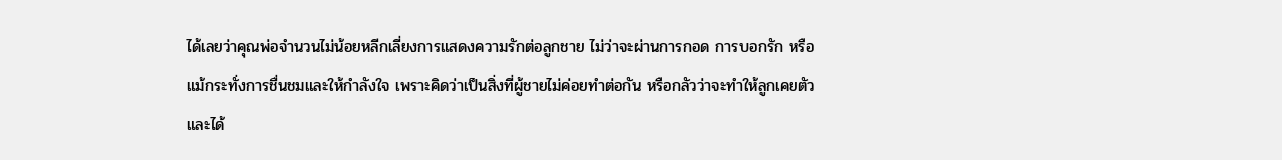ได้เลยว่าคุณพ่อจำนวนไม่น้อยหลีกเลี่ยงการแสดงความรักต่อลูกชาย ไม่ว่าจะผ่านการกอด การบอกรัก หรือแม้กระทั่งการชื่นชมและให้กำลังใจ เพราะคิดว่าเป็นสิ่งที่ผู้ชายไม่ค่อยทำต่อกัน หรือกลัวว่าจะทำให้ลูกเคยตัวและได้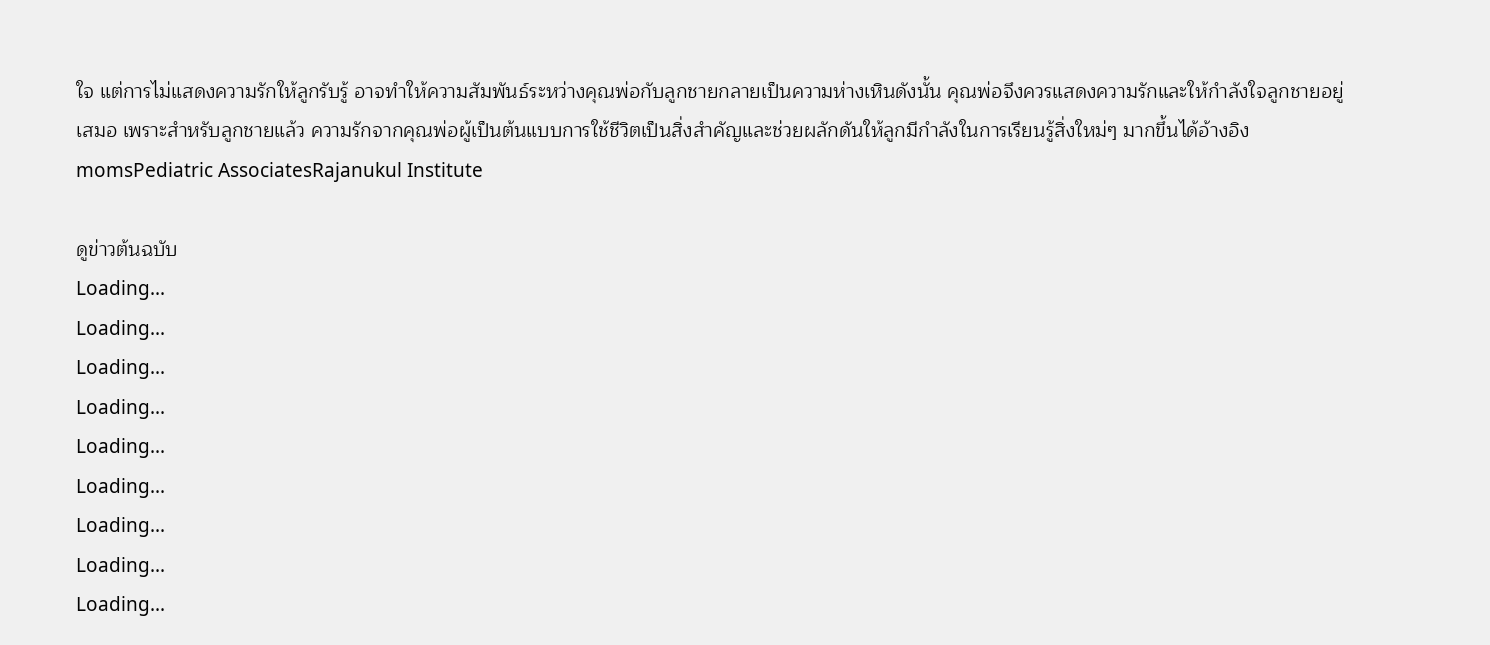ใจ แต่การไม่แสดงความรักให้ลูกรับรู้ อาจทำให้ความสัมพันธ์ระหว่างคุณพ่อกับลูกชายกลายเป็นความห่างเหินดังนั้น คุณพ่อจึงควรแสดงความรักและให้กำลังใจลูกชายอยู่เสมอ เพราะสำหรับลูกชายแล้ว ความรักจากคุณพ่อผู้เป็นต้นแบบการใช้ชีวิตเป็นสิ่งสำคัญและช่วยผลักดันให้ลูกมีกำลังในการเรียนรู้สิ่งใหม่ๆ มากขึ้นได้อ้างอิงmomsPediatric AssociatesRajanukul Institute

ดูข่าวต้นฉบับ
Loading...
Loading...
Loading...
Loading...
Loading...
Loading...
Loading...
Loading...
Loading...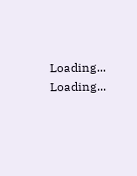Loading...
Loading...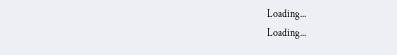Loading...
Loading...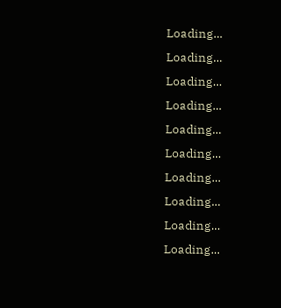Loading...
Loading...
Loading...
Loading...
Loading...
Loading...
Loading...
Loading...
Loading...
Loading...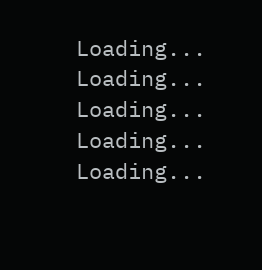Loading...
Loading...
Loading...
Loading...
Loading...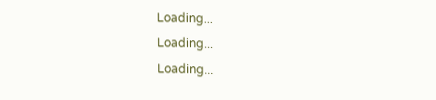Loading...
Loading...
Loading...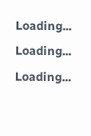Loading...
Loading...
Loading...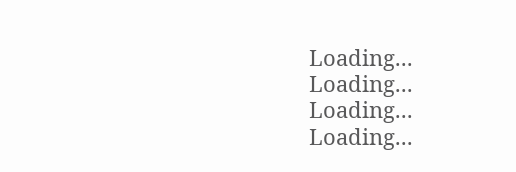Loading...
Loading...
Loading...
Loading...